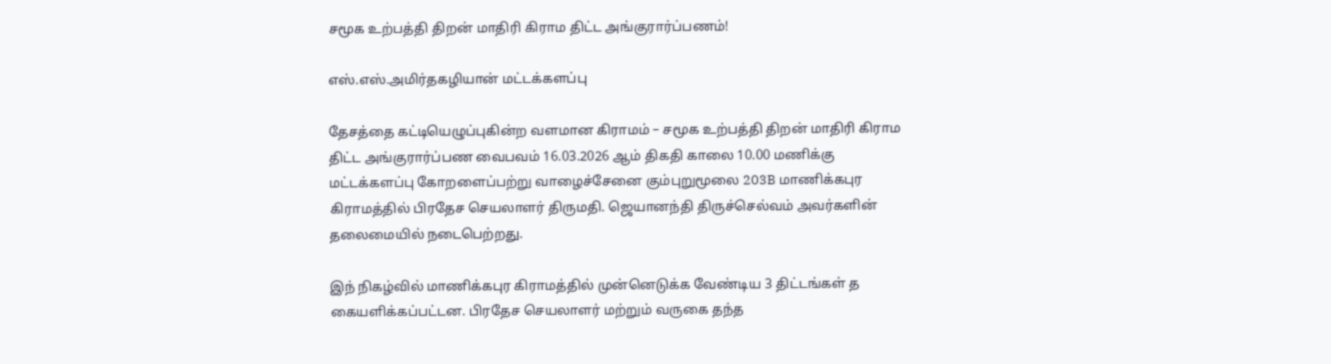சமூக உற்பத்தி திறன் மாதிரி கிராம திட்ட அங்குரார்ப்பணம்!

எஸ்.எஸ்.அமிர்தகழியான் மட்டக்களப்பு

தேசத்தை கட்டியெழுப்புகின்ற வளமான கிராமம் – சமூக உற்பத்தி திறன் மாதிரி கிராம திட்ட அங்குரார்ப்பண வைபவம் 16.03.2026 ஆம் திகதி காலை 10.00 மணிக்கு மட்டக்களப்பு கோறளைப்பற்று வாழைச்சேனை கும்புறுமூலை 203B மாணிக்கபுர கிராமத்தில் பிரதேச செயலாளர் திருமதி. ஜெயானந்தி திருச்செல்வம் அவர்களின் தலைமையில் நடைபெற்றது.

இந் நிகழ்வில் மாணிக்கபுர கிராமத்தில் முன்னெடுக்க வேண்டிய 3 திட்டங்கள் த கையளிக்கப்பட்டன. பிரதேச செயலாளர் மற்றும் வருகை தந்த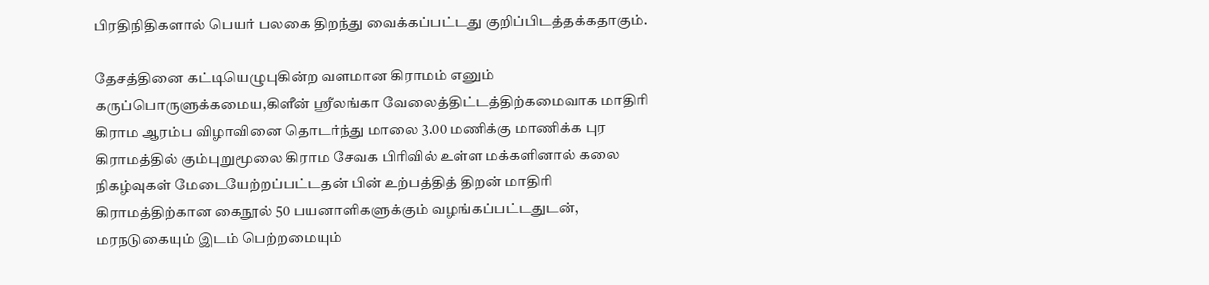பிரதிநிதிகளால் பெயர் பலகை திறந்து வைக்கப்பட்டது குறிப்பிடத்தக்கதாகும்.

தேசத்தினை கட்டியெழுபுகின்ற வளமான கிராமம் எனும் கருப்பொருளுக்கமைய,கிளீன் ஸ்ரீலங்கா வேலைத்திட்டத்திற்கமைவாக மாதிரி கிராம ஆரம்ப விழாவினை தொடர்ந்து மாலை 3.00 மணிக்கு மாணிக்க புர கிராமத்தில் கும்புறுமூலை கிராம சேவக பிரிவில் உள்ள மக்களினால் கலை நிகழ்வுகள் மேடையேற்றப்பட்டதன் பின் உற்பத்தித் திறன் மாதிரி கிராமத்திற்கான கைநூல் 50 பயனாளிகளுக்கும் வழங்கப்பட்டதுடன், மரநடுகையும் இடம் பெற்றமையும்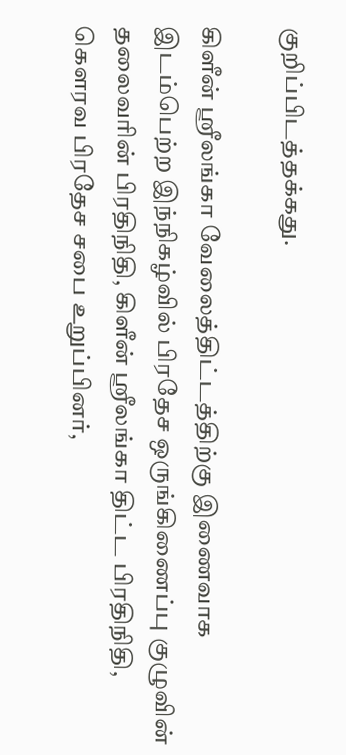குறிப்பிடத்தக்கது.

கிளீன் ஸ்ரீலங்கா வேலைத்திட்டத்திற்கு இணைவாக இடம்பெற்ற இந்நிகழ்வில் பிரதேச ஒருங்கிணைப்பு குழுவின் தலைவரின் பிரதிநிதி, கிளீன் ஸ்ரீலங்கா திட்ட பிரதிநிதி, கௌரவ பிரதேச சபை உறுப்பினர்,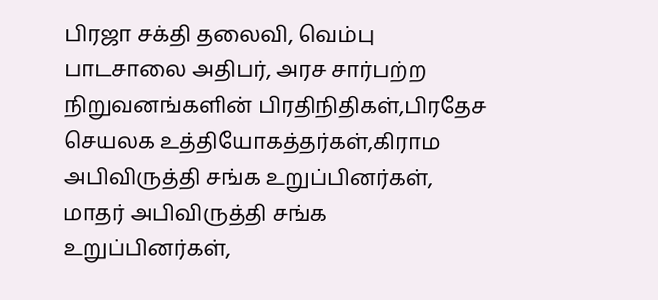பிரஜா சக்தி தலைவி, வெம்பு பாடசாலை அதிபர், அரச சார்பற்ற நிறுவனங்களின் பிரதிநிதிகள்,பிரதேச செயலக உத்தியோகத்தர்கள்,கிராம அபிவிருத்தி சங்க உறுப்பினர்கள், மாதர் அபிவிருத்தி சங்க உறுப்பினர்கள்,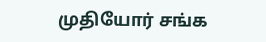முதியோர் சங்க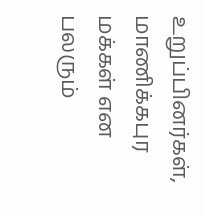உறுப்பினர்கள், மாணிக்கபுர மக்கள் என பலரும்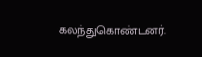கலந்துகொண்டனர்.